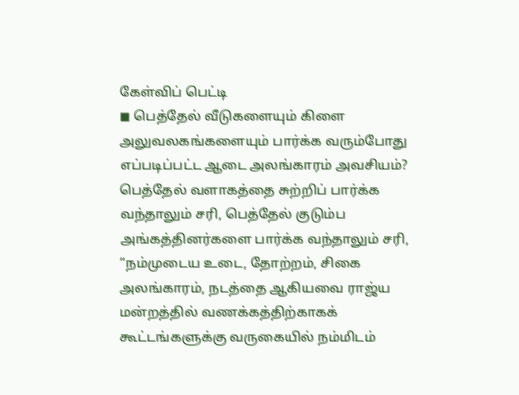கேள்விப் பெட்டி
◼ பெத்தேல் வீடுகளையும் கிளை அலுவலகங்களையும் பார்க்க வரும்போது எப்படிப்பட்ட ஆடை அலங்காரம் அவசியம்?
பெத்தேல் வளாகத்தை சுற்றிப் பார்க்க வந்தாலும் சரி, பெத்தேல் குடும்ப அங்கத்தினர்களை பார்க்க வந்தாலும் சரி, “நம்முடைய உடை, தோற்றம், சிகை அலங்காரம், நடத்தை ஆகியவை ராஜ்ய மன்றத்தில் வணக்கத்திற்காகக் கூட்டங்களுக்கு வருகையில் நம்மிடம்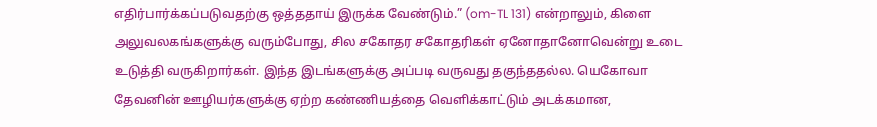எதிர்பார்க்கப்படுவதற்கு ஒத்ததாய் இருக்க வேண்டும்.” (om-TL 131) என்றாலும், கிளை அலுவலகங்களுக்கு வரும்போது, சில சகோதர சகோதரிகள் ஏனோதானோவென்று உடை உடுத்தி வருகிறார்கள். இந்த இடங்களுக்கு அப்படி வருவது தகுந்ததல்ல. யெகோவா தேவனின் ஊழியர்களுக்கு ஏற்ற கண்ணியத்தை வெளிக்காட்டும் அடக்கமான,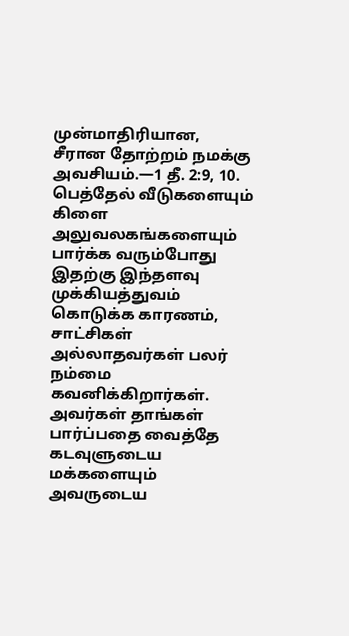முன்மாதிரியான, சீரான தோற்றம் நமக்கு அவசியம்.—1 தீ. 2:9, 10.
பெத்தேல் வீடுகளையும் கிளை அலுவலகங்களையும் பார்க்க வரும்போது இதற்கு இந்தளவு முக்கியத்துவம் கொடுக்க காரணம், சாட்சிகள் அல்லாதவர்கள் பலர் நம்மை கவனிக்கிறார்கள். அவர்கள் தாங்கள் பார்ப்பதை வைத்தே கடவுளுடைய மக்களையும் அவருடைய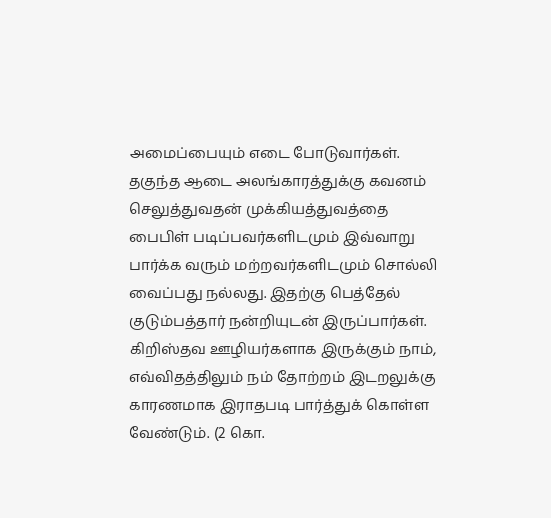அமைப்பையும் எடை போடுவார்கள். தகுந்த ஆடை அலங்காரத்துக்கு கவனம் செலுத்துவதன் முக்கியத்துவத்தை பைபிள் படிப்பவர்களிடமும் இவ்வாறு பார்க்க வரும் மற்றவர்களிடமும் சொல்லி வைப்பது நல்லது. இதற்கு பெத்தேல் குடும்பத்தார் நன்றியுடன் இருப்பார்கள்.
கிறிஸ்தவ ஊழியர்களாக இருக்கும் நாம், எவ்விதத்திலும் நம் தோற்றம் இடறலுக்கு காரணமாக இராதபடி பார்த்துக் கொள்ள வேண்டும். (2 கொ.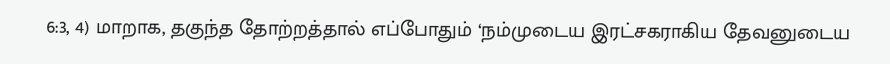6:3, 4) மாறாக, தகுந்த தோற்றத்தால் எப்போதும் ‘நம்முடைய இரட்சகராகிய தேவனுடைய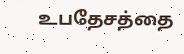உபதேசத்தை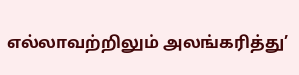எல்லாவற்றிலும் அலங்கரித்து’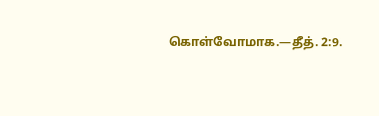கொள்வோமாக.—தீத். 2:9.